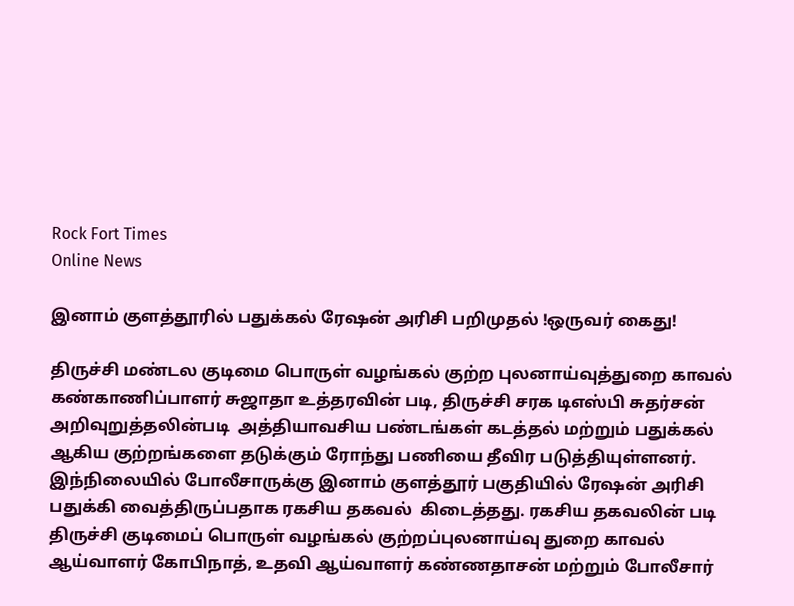Rock Fort Times
Online News

இனாம் குளத்தூரில் பதுக்கல் ரேஷன் அரிசி பறிமுதல் !ஒருவர் கைது!

திருச்சி மண்டல குடிமை பொருள் வழங்கல் குற்ற புலனாய்வுத்துறை காவல் கண்காணிப்பாளர் சுஜாதா உத்தரவின் படி, திருச்சி சரக டிஎஸ்பி சுதர்சன் அறிவுறுத்தலின்படி  அத்தியாவசிய பண்டங்கள் கடத்தல் மற்றும் பதுக்கல் ஆகிய குற்றங்களை தடுக்கும் ரோந்து பணியை தீவிர படுத்தியுள்ளனர். இந்நிலையில் போலீசாருக்கு இனாம் குளத்தூர் பகுதியில் ரேஷன் அரிசி பதுக்கி வைத்திருப்பதாக ரகசிய தகவல்  கிடைத்தது. ரகசிய தகவலின் படி திருச்சி குடிமைப் பொருள் வழங்கல் குற்றப்புலனாய்வு துறை காவல் ஆய்வாளர் கோபிநாத், உதவி ஆய்வாளர் கண்ணதாசன் மற்றும் போலீசார்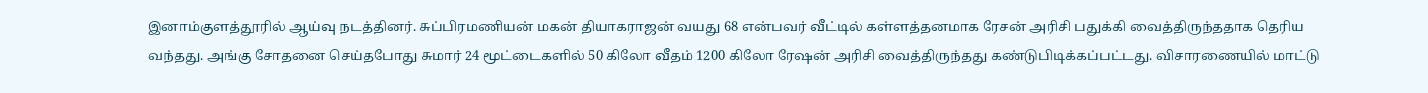இனாம்குளத்தூரில் ஆய்வு நடத்தினர். சுப்பிரமணியன் மகன் தியாகராஜன் வயது 68 என்பவர் வீட்டில் கள்ளத்தனமாக ரேசன் அரிசி பதுக்கி வைத்திருந்ததாக தெரிய வந்தது. அங்கு சோதனை செய்தபோது சுமார் 24 மூட்டைகளில் 50 கிலோ வீதம் 1200 கிலோ ரேஷன் அரிசி வைத்திருந்தது கண்டுபிடிக்கப்பட்டது. விசாரணையில் மாட்டு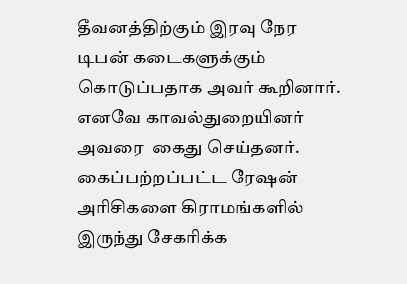தீவனத்திற்கும் இரவு நேர டிபன் கடைகளுக்கும் கொடுப்பதாக அவர் கூறினார். எனவே காவல்துறையினர் அவரை  கைது செய்தனர். கைப்பற்றப்பட்ட ரேஷன் அரிசிகளை கிராமங்களில் இருந்து சேகரிக்க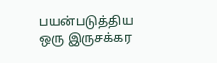பயன்படுத்திய ஒரு இருசக்கர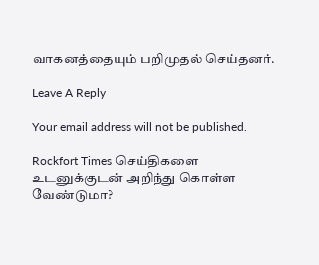வாகனத்தையும் பறிமுதல் செய்தனர்.

Leave A Reply

Your email address will not be published.

Rockfort Times செய்திகளை உடனுக்குடன் அறிந்து கொள்ள வேண்டுமா?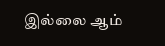இல்லை ஆம்